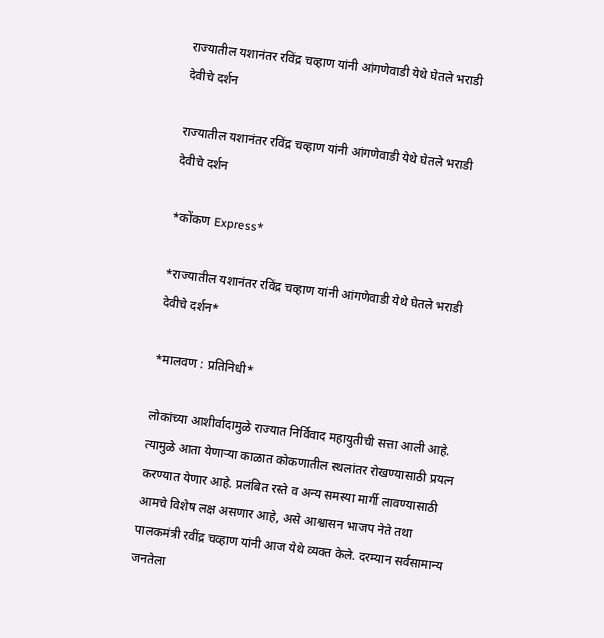राज्यातील यशानंतर रविंद्र चव्हाण यांनी आंगणेवाडी येथे घेतले भराडी देवीचे दर्शन

राज्यातील यशानंतर रविंद्र चव्हाण यांनी आंगणेवाडी येथे घेतले भराडी देवीचे दर्शन

*कोंकण Express*

*राज्यातील यशानंतर रविंद्र चव्हाण यांनी आंगणेवाडी येथे घेतले भराडी देवीचे दर्शन*

*मालवण : प्रतिनिधी*

लोकांच्या आशीर्वादामुळे राज्यात निर्विवाद महायुतीची सत्ता आली आहे. त्यामुळे आता येणाऱ्या काळात कोकणातील स्थलांतर रोखण्यासाठी प्रयत्न करण्यात येणार आहे. प्रलंबित रस्ते व अन्य समस्या मार्गी लावण्यासाठी आमचे विशेष लक्ष असणार आहे, असे आश्वासन भाजप नेते तथा पालकमंत्री रवींद्र चव्हाण यांनी आज येथे व्यक्त केले. दरम्यान सर्वसामान्य जनतेला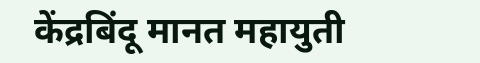केंद्रबिंदू मानत महायुती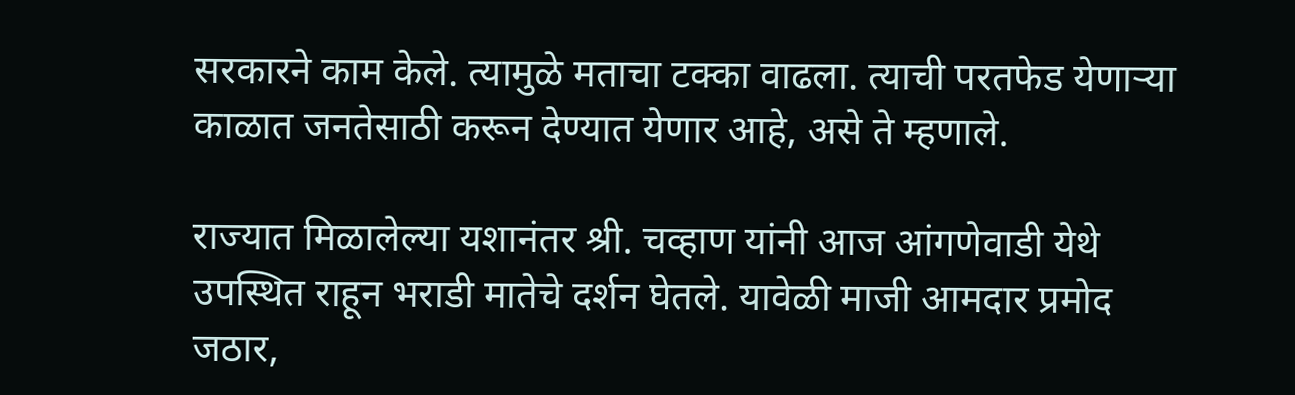सरकारने काम केले. त्यामुळे मताचा टक्का वाढला. त्याची परतफेड येणाऱ्या काळात जनतेसाठी करून देण्यात येणार आहे, असे ते म्हणाले.

राज्यात मिळालेल्या यशानंतर श्री. चव्हाण यांनी आज आंगणेवाडी येथे उपस्थित राहून भराडी मातेचे दर्शन घेतले. यावेळी माजी आमदार प्रमोद जठार,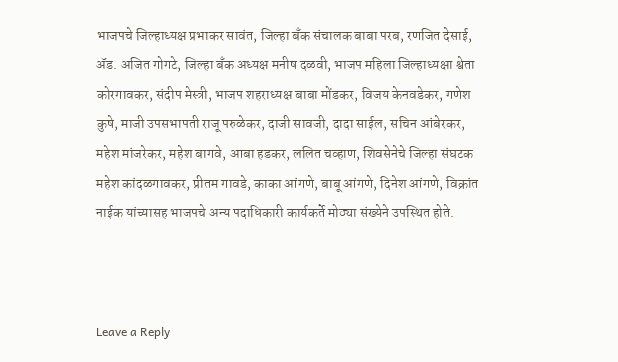भाजपचे जिल्हाध्यक्ष प्रभाकर सावंत, जिल्हा बँक संचालक बाबा परब, रणजित देसाई, ॲड. अजित गोगटे, जिल्हा बँक अध्यक्ष मनीष दळवी, भाजप महिला जिल्हाध्यक्षा श्वेता कोरगावकर, संदीप मेस्त्री, भाजप शहराध्यक्ष बाबा मोंडकर, विजय केनवडेकर, गणेश कुषे, माजी उपसभापती राजू परुळेकर, दाजी सावजी, दादा साईल, सचिन आंबेरकर, महेश मांजरेकर, महेश बागवे, आबा हडकर, ललित चव्हाण, शिवसेनेचे जिल्हा संघटक महेश कांदळगावकर, प्रीतम गावडे, काका आंगणे, बाबू आंगणे, दिनेश आंगणे, विक्रांत नाईक यांच्यासह भाजपचे अन्य पदाधिकारी कार्यकर्ते मोठ्या संख्येने उपस्थित होते.



Leave a Reply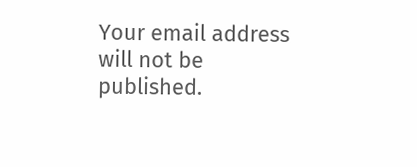Your email address will not be published.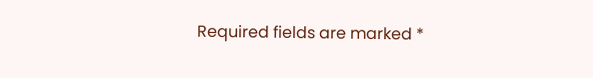Required fields are marked *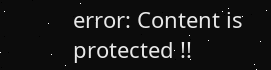error: Content is protected !!